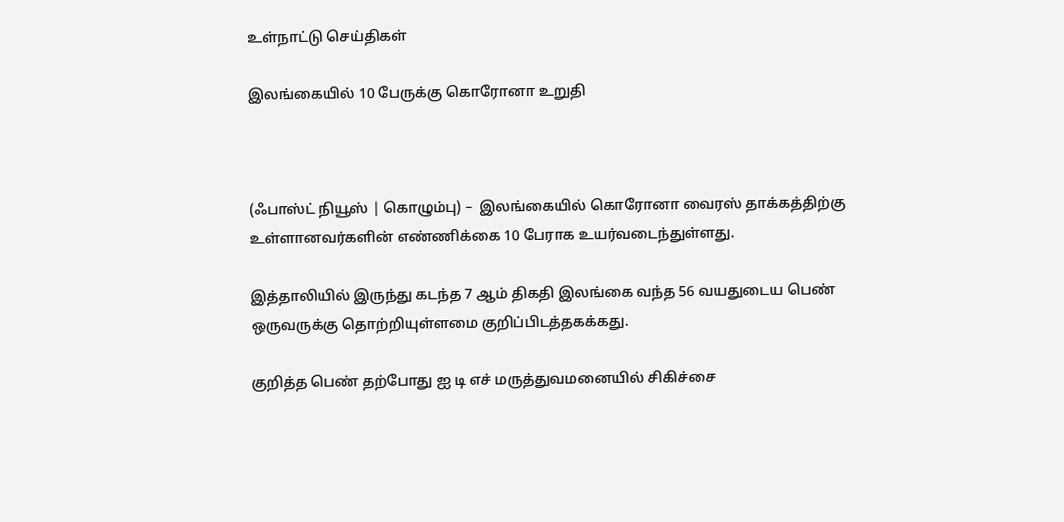உள்நாட்டு செய்திகள்

இலங்கையில் 10 பேருக்கு கொரோனா உறுதி



(ஃபாஸ்ட் நியூஸ் | கொழும்பு) –  இலங்கையில் கொரோனா வைரஸ் தாக்கத்திற்கு உள்ளானவர்களின் எண்ணிக்கை 10 பேராக உயர்வடைந்துள்ளது.

இத்தாலியில் இருந்து கடந்த 7 ஆம் திகதி இலங்கை வந்த 56 வயதுடைய பெண் ஒருவருக்கு தொற்றியுள்ளமை குறிப்பிடத்தகக்கது.

குறித்த பெண் தற்போது ஐ டி எச் மருத்துவமனையில் சிகிச்சை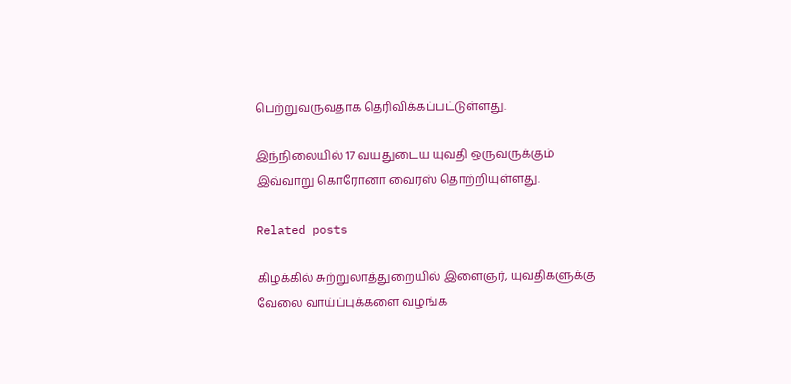பெற்றுவருவதாக தெரிவிக்கப்பட்டுள்ளது.

இந்நிலையில் 17 வயதுடைய யுவதி ஒருவருக்கும் இவ்வாறு கொரோனா வைரஸ் தொற்றியுள்ளது.

Related posts

கிழக்கில் சுற்றுலாத்துறையில் இளைஞர், யுவதிகளுக்கு வேலை வாய்ப்புக்களை வழங்க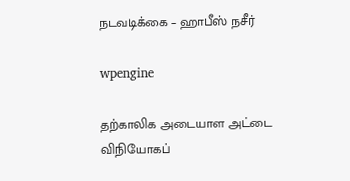நடவடிக்கை – ஹாபீஸ் நசீர்

wpengine

தற்காலிக அடையாள அட்டை விநியோகப்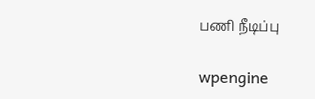பணி நீடிப்பு

wpengine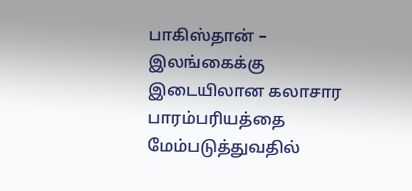பாகிஸ்தான் – இலங்கைக்கு இடையிலான கலாசார பாரம்பரியத்தை மேம்படுத்துவதில்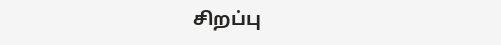சிறப்பு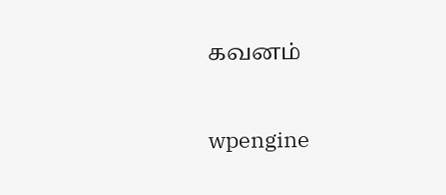கவனம்

wpengine